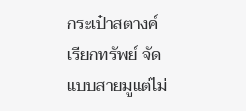กระเป๋าสตางค์เรียกทรัพย์ จัดแบบสายมูแต่ไม่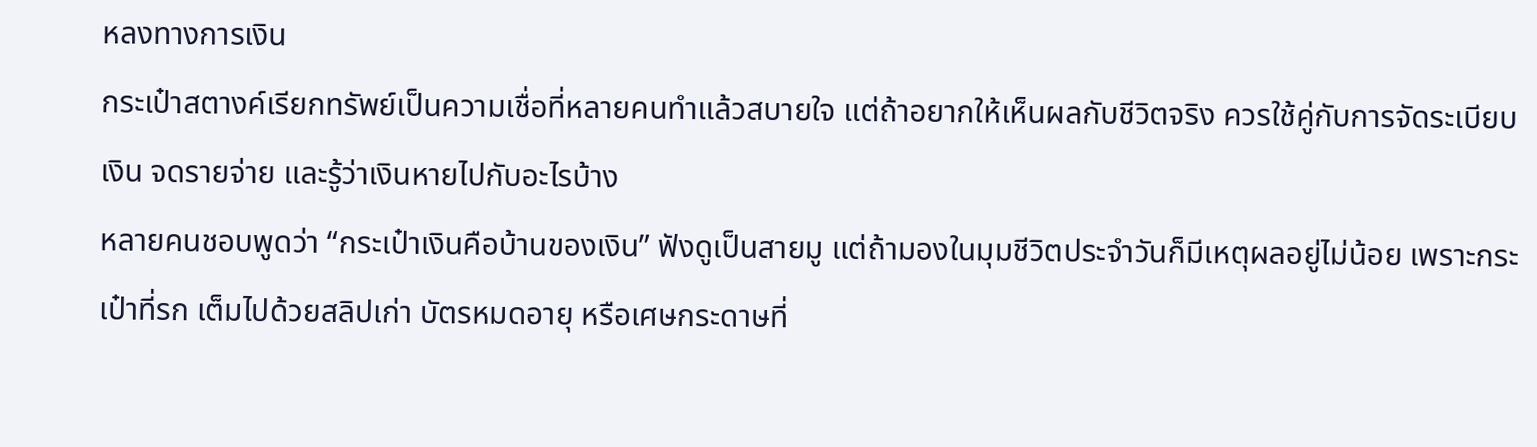หลงทางการเงิน
กระเป๋าสตางค์เรียกทรัพย์เป็นความเชื่อที่หลายคนทำแล้วสบายใจ แต่ถ้าอยากให้เห็นผลกับชีวิตจริง ควรใช้คู่กับการจัดระเบียบเงิน จดรายจ่าย และรู้ว่าเงินหายไปกับอะไรบ้าง
หลายคนชอบพูดว่า “กระเป๋าเงินคือบ้านของเงิน” ฟังดูเป็นสายมู แต่ถ้ามองในมุมชีวิตประจำวันก็มีเหตุผลอยู่ไม่น้อย เพราะกระเป๋าที่รก เต็มไปด้วยสลิปเก่า บัตรหมดอายุ หรือเศษกระดาษที่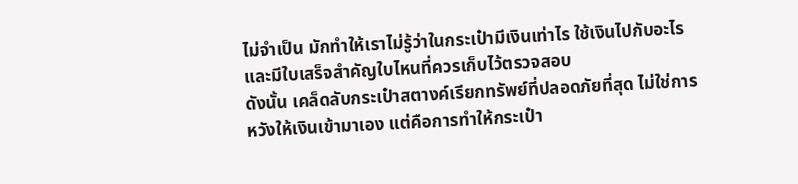ไม่จำเป็น มักทำให้เราไม่รู้ว่าในกระเป๋ามีเงินเท่าไร ใช้เงินไปกับอะไร และมีใบเสร็จสำคัญใบไหนที่ควรเก็บไว้ตรวจสอบ
ดังนั้น เคล็ดลับกระเป๋าสตางค์เรียกทรัพย์ที่ปลอดภัยที่สุด ไม่ใช่การหวังให้เงินเข้ามาเอง แต่คือการทำให้กระเป๋า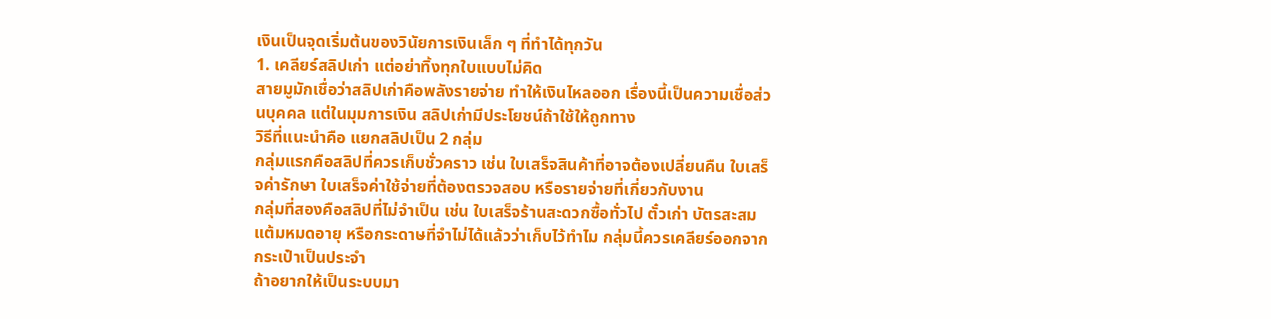เงินเป็นจุดเริ่มต้นของวินัยการเงินเล็ก ๆ ที่ทำได้ทุกวัน
1. เคลียร์สลิปเก่า แต่อย่าทิ้งทุกใบแบบไม่คิด
สายมูมักเชื่อว่าสลิปเก่าคือพลังรายจ่าย ทำให้เงินไหลออก เรื่องนี้เป็นความเชื่อส่วนบุคคล แต่ในมุมการเงิน สลิปเก่ามีประโยชน์ถ้าใช้ให้ถูกทาง
วิธีที่แนะนำคือ แยกสลิปเป็น 2 กลุ่ม
กลุ่มแรกคือสลิปที่ควรเก็บชั่วคราว เช่น ใบเสร็จสินค้าที่อาจต้องเปลี่ยนคืน ใบเสร็จค่ารักษา ใบเสร็จค่าใช้จ่ายที่ต้องตรวจสอบ หรือรายจ่ายที่เกี่ยวกับงาน
กลุ่มที่สองคือสลิปที่ไม่จำเป็น เช่น ใบเสร็จร้านสะดวกซื้อทั่วไป ตั๋วเก่า บัตรสะสมแต้มหมดอายุ หรือกระดาษที่จำไม่ได้แล้วว่าเก็บไว้ทำไม กลุ่มนี้ควรเคลียร์ออกจากกระเป๋าเป็นประจำ
ถ้าอยากให้เป็นระบบมา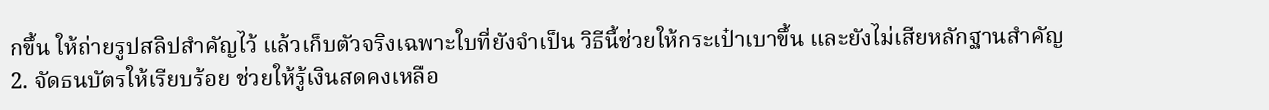กขึ้น ให้ถ่ายรูปสลิปสำคัญไว้ แล้วเก็บตัวจริงเฉพาะใบที่ยังจำเป็น วิธีนี้ช่วยให้กระเป๋าเบาขึ้น และยังไม่เสียหลักฐานสำคัญ
2. จัดธนบัตรให้เรียบร้อย ช่วยให้รู้เงินสดคงเหลือ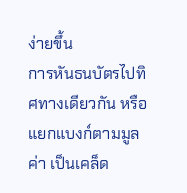ง่ายขึ้น
การหันธนบัตรไปทิศทางเดียวกัน หรือแยกแบงก์ตามมูลค่า เป็นเคล็ด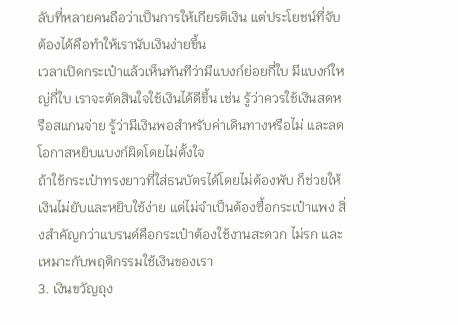ลับที่หลายคนถือว่าเป็นการให้เกียรติเงิน แต่ประโยชน์ที่จับต้องได้คือทำให้เรานับเงินง่ายขึ้น
เวลาเปิดกระเป๋าแล้วเห็นทันทีว่ามีแบงก์ย่อยกี่ใบ มีแบงก์ใหญ่กี่ใบ เราจะตัดสินใจใช้เงินได้ดีขึ้น เช่น รู้ว่าควรใช้เงินสดหรือสแกนจ่าย รู้ว่ามีเงินพอสำหรับค่าเดินทางหรือไม่ และลดโอกาสหยิบแบงก์ผิดโดยไม่ตั้งใจ
ถ้าใช้กระเป๋าทรงยาวที่ใส่ธนบัตรได้โดยไม่ต้องพับ ก็ช่วยให้เงินไม่ยับและหยิบใช้ง่าย แต่ไม่จำเป็นต้องซื้อกระเป๋าแพง สิ่งสำคัญกว่าแบรนด์คือกระเป๋าต้องใช้งานสะดวก ไม่รก และเหมาะกับพฤติกรรมใช้เงินของเรา
3. เงินขวัญถุง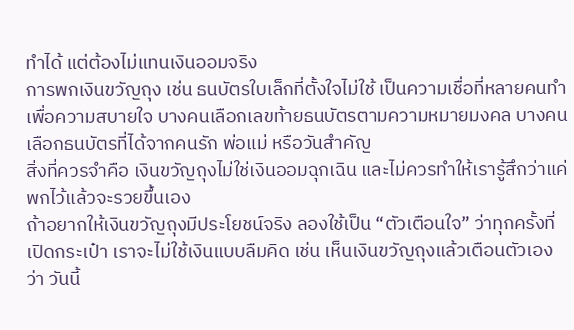ทำได้ แต่ต้องไม่แทนเงินออมจริง
การพกเงินขวัญถุง เช่น ธนบัตรใบเล็กที่ตั้งใจไม่ใช้ เป็นความเชื่อที่หลายคนทำเพื่อความสบายใจ บางคนเลือกเลขท้ายธนบัตรตามความหมายมงคล บางคนเลือกธนบัตรที่ได้จากคนรัก พ่อแม่ หรือวันสำคัญ
สิ่งที่ควรจำคือ เงินขวัญถุงไม่ใช่เงินออมฉุกเฉิน และไม่ควรทำให้เรารู้สึกว่าแค่พกไว้แล้วจะรวยขึ้นเอง
ถ้าอยากให้เงินขวัญถุงมีประโยชน์จริง ลองใช้เป็น “ตัวเตือนใจ” ว่าทุกครั้งที่เปิดกระเป๋า เราจะไม่ใช้เงินแบบลืมคิด เช่น เห็นเงินขวัญถุงแล้วเตือนตัวเองว่า วันนี้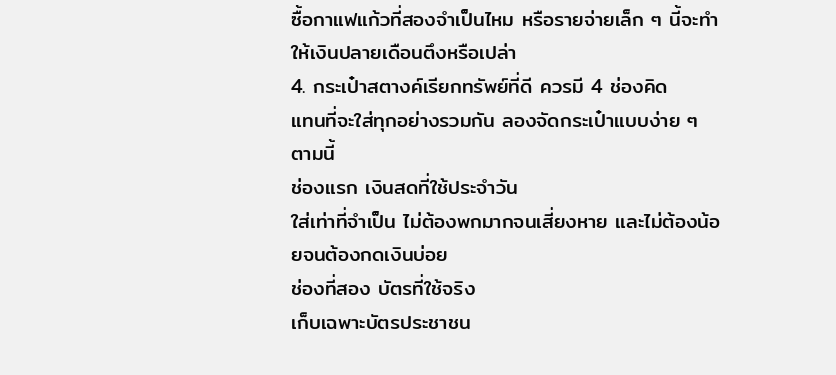ซื้อกาแฟแก้วที่สองจำเป็นไหม หรือรายจ่ายเล็ก ๆ นี้จะทำให้เงินปลายเดือนตึงหรือเปล่า
4. กระเป๋าสตางค์เรียกทรัพย์ที่ดี ควรมี 4 ช่องคิด
แทนที่จะใส่ทุกอย่างรวมกัน ลองจัดกระเป๋าแบบง่าย ๆ ตามนี้
ช่องแรก เงินสดที่ใช้ประจำวัน
ใส่เท่าที่จำเป็น ไม่ต้องพกมากจนเสี่ยงหาย และไม่ต้องน้อยจนต้องกดเงินบ่อย
ช่องที่สอง บัตรที่ใช้จริง
เก็บเฉพาะบัตรประชาชน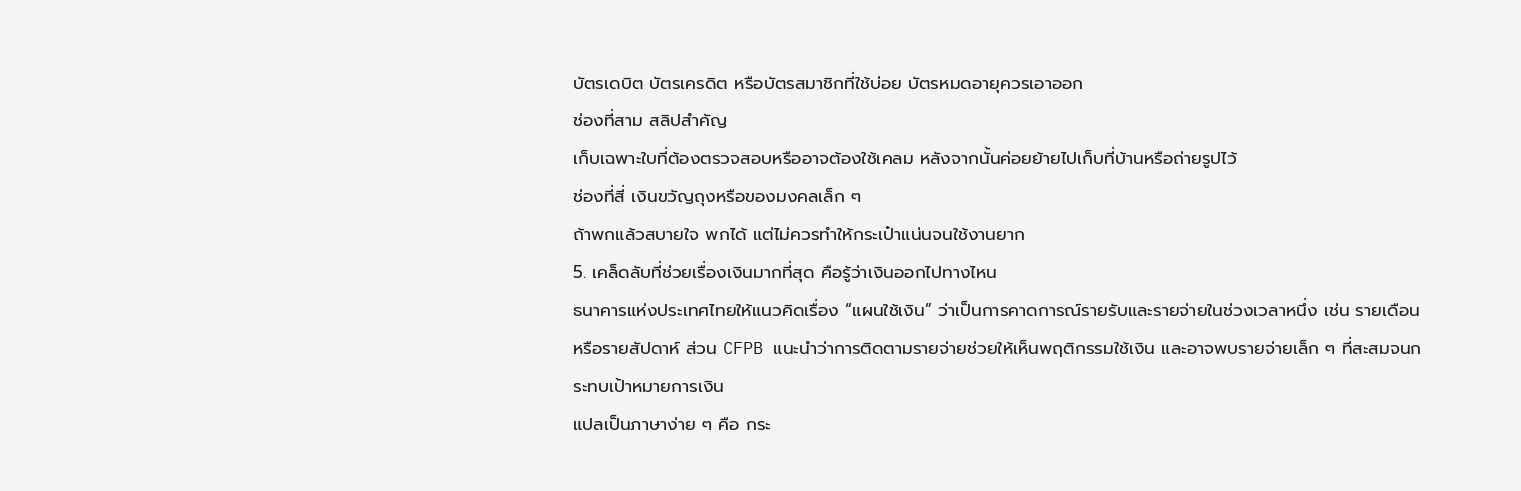บัตรเดบิต บัตรเครดิต หรือบัตรสมาชิกที่ใช้บ่อย บัตรหมดอายุควรเอาออก
ช่องที่สาม สลิปสำคัญ
เก็บเฉพาะใบที่ต้องตรวจสอบหรืออาจต้องใช้เคลม หลังจากนั้นค่อยย้ายไปเก็บที่บ้านหรือถ่ายรูปไว้
ช่องที่สี่ เงินขวัญถุงหรือของมงคลเล็ก ๆ
ถ้าพกแล้วสบายใจ พกได้ แต่ไม่ควรทำให้กระเป๋าแน่นจนใช้งานยาก
5. เคล็ดลับที่ช่วยเรื่องเงินมากที่สุด คือรู้ว่าเงินออกไปทางไหน
ธนาคารแห่งประเทศไทยให้แนวคิดเรื่อง “แผนใช้เงิน” ว่าเป็นการคาดการณ์รายรับและรายจ่ายในช่วงเวลาหนึ่ง เช่น รายเดือนหรือรายสัปดาห์ ส่วน CFPB แนะนำว่าการติดตามรายจ่ายช่วยให้เห็นพฤติกรรมใช้เงิน และอาจพบรายจ่ายเล็ก ๆ ที่สะสมจนกระทบเป้าหมายการเงิน
แปลเป็นภาษาง่าย ๆ คือ กระ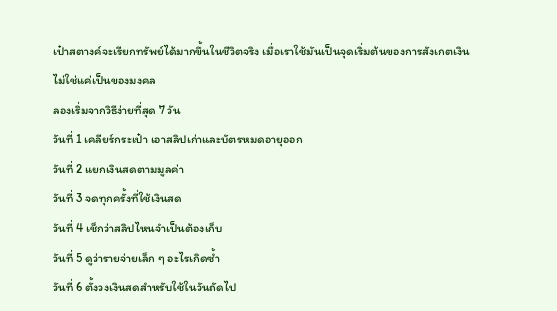เป๋าสตางค์จะเรียกทรัพย์ได้มากขึ้นในชีวิตจริง เมื่อเราใช้มันเป็นจุดเริ่มต้นของการสังเกตเงิน ไม่ใช่แค่เป็นของมงคล
ลองเริ่มจากวิธีง่ายที่สุด 7 วัน
วันที่ 1 เคลียร์กระเป๋า เอาสลิปเก่าและบัตรหมดอายุออก
วันที่ 2 แยกเงินสดตามมูลค่า
วันที่ 3 จดทุกครั้งที่ใช้เงินสด
วันที่ 4 เช็กว่าสลิปไหนจำเป็นต้องเก็บ
วันที่ 5 ดูว่ารายจ่ายเล็ก ๆ อะไรเกิดซ้ำ
วันที่ 6 ตั้งวงเงินสดสำหรับใช้ในวันถัดไป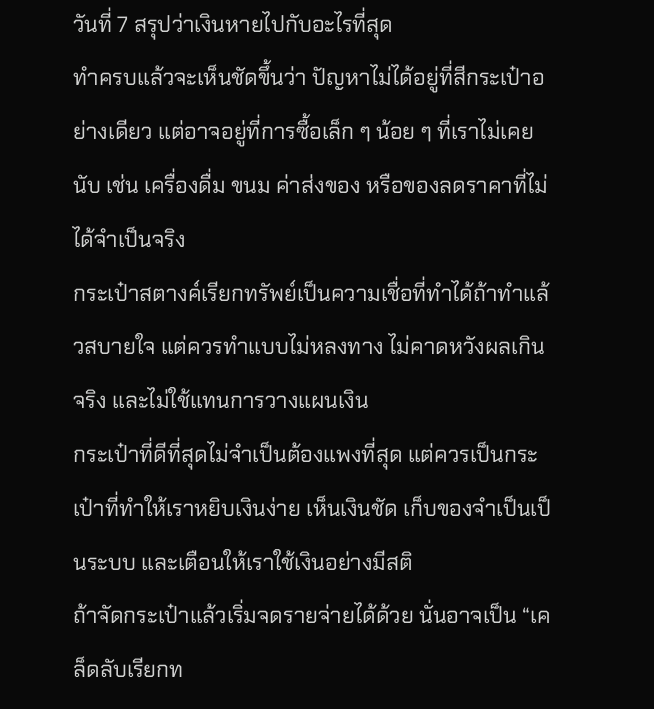วันที่ 7 สรุปว่าเงินหายไปกับอะไรที่สุด
ทำครบแล้วจะเห็นชัดขึ้นว่า ปัญหาไม่ได้อยู่ที่สีกระเป๋าอย่างเดียว แต่อาจอยู่ที่การซื้อเล็ก ๆ น้อย ๆ ที่เราไม่เคยนับ เช่น เครื่องดื่ม ขนม ค่าส่งของ หรือของลดราคาที่ไม่ได้จำเป็นจริง
กระเป๋าสตางค์เรียกทรัพย์เป็นความเชื่อที่ทำได้ถ้าทำแล้วสบายใจ แต่ควรทำแบบไม่หลงทาง ไม่คาดหวังผลเกินจริง และไม่ใช้แทนการวางแผนเงิน
กระเป๋าที่ดีที่สุดไม่จำเป็นต้องแพงที่สุด แต่ควรเป็นกระเป๋าที่ทำให้เราหยิบเงินง่าย เห็นเงินชัด เก็บของจำเป็นเป็นระบบ และเตือนให้เราใช้เงินอย่างมีสติ
ถ้าจัดกระเป๋าแล้วเริ่มจดรายจ่ายได้ด้วย นั่นอาจเป็น “เคล็ดลับเรียกท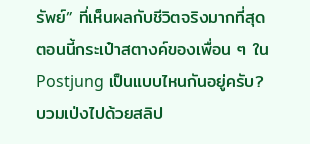รัพย์” ที่เห็นผลกับชีวิตจริงมากที่สุด
ตอนนี้กระเป๋าสตางค์ของเพื่อน ๆ ใน Postjung เป็นแบบไหนกันอยู่ครับ? บวมเป่งไปด้วยสลิป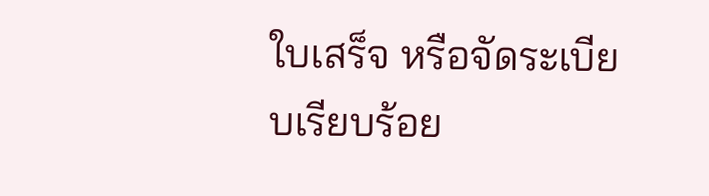ใบเสร็จ หรือจัดระเบียบเรียบร้อย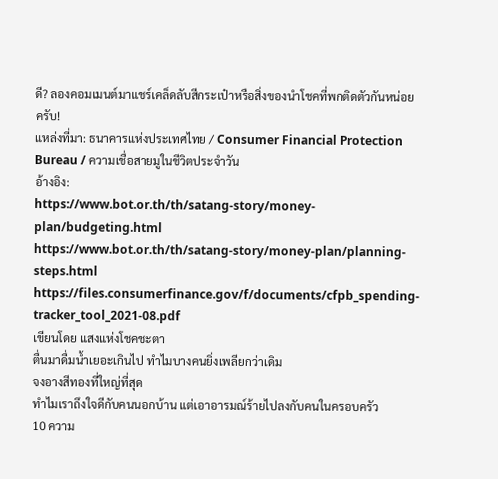ดี? ลองคอมเมนต์มาแชร์เคล็ดลับสีกระเป๋าหรือสิ่งของนำโชคที่พกติดตัวกันหน่อยครับ!
แหล่งที่มา: ธนาคารแห่งประเทศไทย / Consumer Financial Protection Bureau / ความเชื่อสายมูในชีวิตประจำวัน
อ้างอิง:
https://www.bot.or.th/th/satang-story/money-plan/budgeting.html
https://www.bot.or.th/th/satang-story/money-plan/planning-steps.html
https://files.consumerfinance.gov/f/documents/cfpb_spending-tracker_tool_2021-08.pdf
เขียนโดย แสงแห่งโชคชะตา
ตื่นมาดื่มน้ำเยอะเกินไป ทำไมบางคนยิ่งเพลียกว่าเดิม
จงอางสีทองที่ใหญ่ที่สุด
ทำไมเราถึงใจดีกับคนนอกบ้าน แต่เอาอารมณ์ร้ายไปลงกับคนในครอบครัว
10 ความ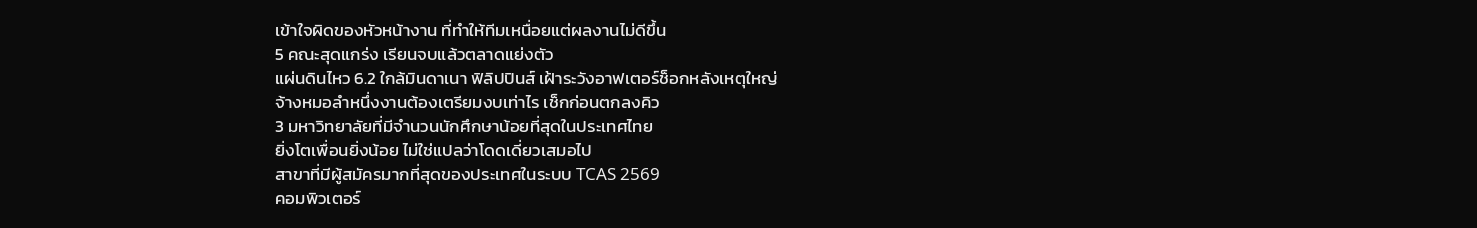เข้าใจผิดของหัวหน้างาน ที่ทำให้ทีมเหนื่อยแต่ผลงานไม่ดีขึ้น
5 คณะสุดแกร่ง เรียนจบแล้วตลาดแย่งตัว
แผ่นดินไหว 6.2 ใกล้มินดาเนา ฟิลิปปินส์ เฝ้าระวังอาฟเตอร์ช็อกหลังเหตุใหญ่
จ้างหมอลำหนึ่งงานต้องเตรียมงบเท่าไร เช็กก่อนตกลงคิว
3 มหาวิทยาลัยที่มีจำนวนนักศึกษาน้อยที่สุดในประเทศไทย
ยิ่งโตเพื่อนยิ่งน้อย ไม่ใช่แปลว่าโดดเดี่ยวเสมอไป
สาขาที่มีผู้สมัครมากที่สุดของประเทศในระบบ TCAS 2569
คอมพิวเตอร์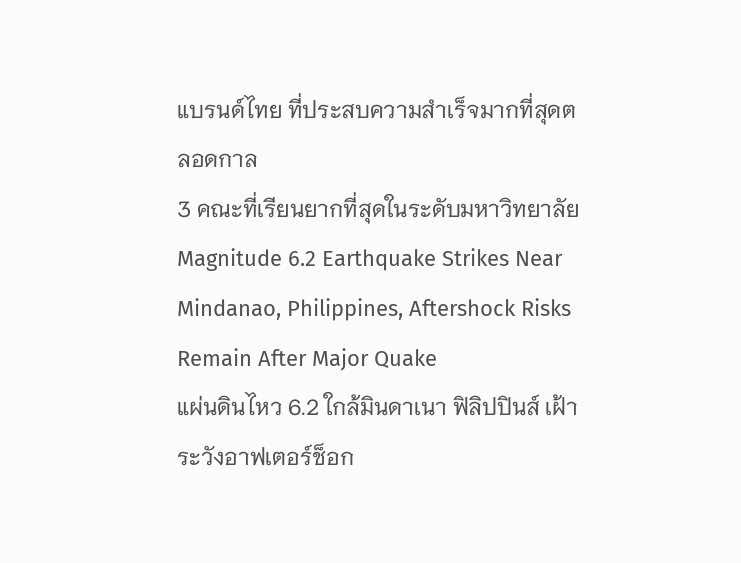แบรนด์ไทย ที่ประสบความสำเร็จมากที่สุดตลอดกาล
3 คณะที่เรียนยากที่สุดในระดับมหาวิทยาลัย
Magnitude 6.2 Earthquake Strikes Near Mindanao, Philippines, Aftershock Risks Remain After Major Quake
แผ่นดินไหว 6.2 ใกล้มินดาเนา ฟิลิปปินส์ เฝ้าระวังอาฟเตอร์ช็อก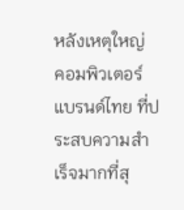หลังเหตุใหญ่
คอมพิวเตอร์แบรนด์ไทย ที่ประสบความสำเร็จมากที่สุ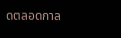ดตลอดกาล